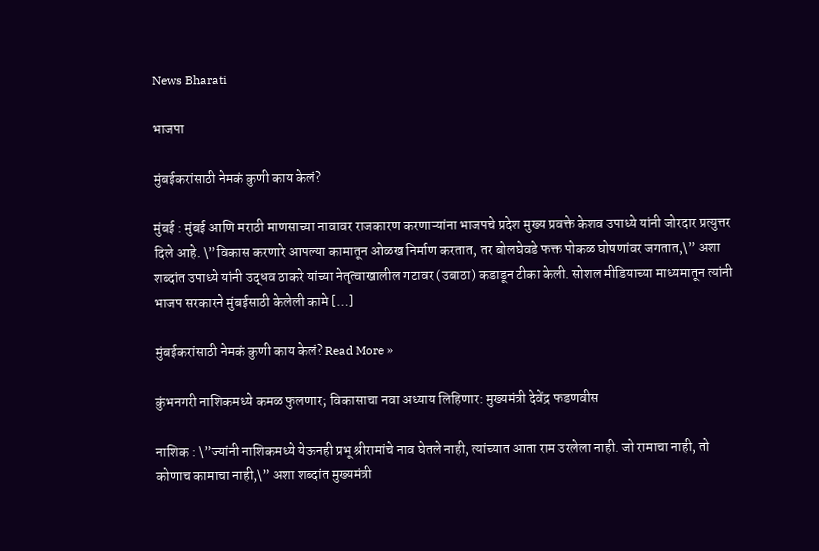News Bharati

भाजपा

मुंबईकरांसाठी नेमकं कुणी काय केलं?

मुंबई : मुंबई आणि मराठी माणसाच्या नावावर राजकारण करणाऱ्यांना भाजपचे प्रदेश मुख्य प्रवक्ते केशव उपाध्ये यांनी जोरदार प्रत्युत्तर दिले आहे. \”विकास करणारे आपल्या कामातून ओळख निर्माण करतात, तर बोलघेवडे फक्त पोकळ घोषणांवर जगतात,\” अशा शब्दांत उपाध्ये यांनी उद्धव ठाकरे यांच्या नेतृत्वाखालील गटावर (उबाठा) कडाडून टीका केली. सोशल मीडियाच्या माध्यमातून त्यांनी भाजप सरकारने मुंबईसाठी केलेली कामे […]

मुंबईकरांसाठी नेमकं कुणी काय केलं? Read More »

कुंभनगरी नाशिकमध्ये कमळ फुलणार; विकासाचा नवा अध्याय लिहिणार: मुख्यमंत्री देवेंद्र फडणवीस

नाशिक : \”ज्यांनी नाशिकमध्ये येऊनही प्रभू श्रीरामांचे नाव घेतले नाही, त्यांच्यात आता राम उरलेला नाही. जो रामाचा नाही, तो कोणाच कामाचा नाही,\” अशा शब्दांत मुख्यमंत्री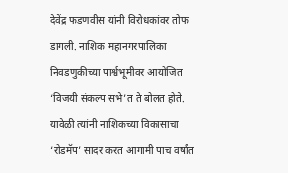देवेंद्र फडणवीस यांनी विरोधकांवर तोफ डागली. नाशिक महानगरपालिका निवडणुकीच्या पार्श्वभूमीवर आयोजित ‘विजयी संकल्प सभे’त ते बोलत होते. यावेळी त्यांनी नाशिकच्या विकासाचा ‘रोडमॅप’ सादर करत आगामी पाच वर्षांत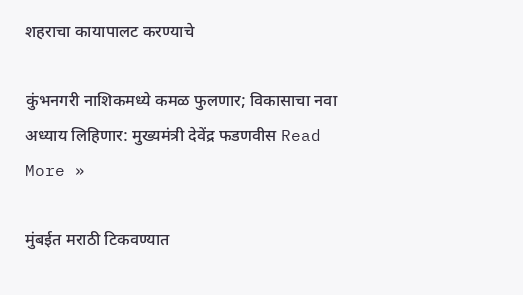शहराचा कायापालट करण्याचे

कुंभनगरी नाशिकमध्ये कमळ फुलणार; विकासाचा नवा अध्याय लिहिणार: मुख्यमंत्री देवेंद्र फडणवीस Read More »

मुंबईत मराठी टिकवण्यात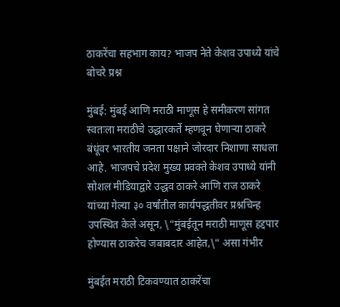ठाकरेंचा सहभाग काय? भाजप नेते केशव उपाध्ये यांचे बोचरे प्रश्न

मुंबई: मुंबई आणि मराठी माणूस हे समीकरण सांगत स्वतःला मराठीचे उद्धारकर्ते म्हणवून घेणाऱ्या ठाकरे बंधूंवर भारतीय जनता पक्षाने जोरदार निशाणा साधला आहे. भाजपचे प्रदेश मुख्य प्रवक्ते केशव उपाध्ये यांनी सोशल मीडियाद्वारे उद्धव ठाकरे आणि राज ठाकरे यांच्या गेल्या ३० वर्षांतील कार्यपद्धतीवर प्रश्नचिन्ह उपस्थित केले असून, \”मुंबईतून मराठी माणूस हद्दपार होण्यास ठाकरेच जबाबदार आहेत,\” असा गंभीर

मुंबईत मराठी टिकवण्यात ठाकरेंचा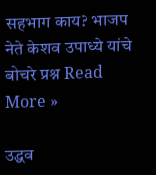सहभाग काय? भाजप नेते केशव उपाध्ये यांचे बोचरे प्रश्न Read More »

उद्धव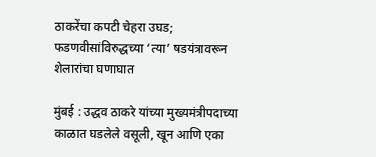ठाकरेंचा कपटी चेहरा उघड; फडणवीसांविरुद्धच्या ‘त्या’ षडयंत्रावरून शेलारांचा घणाघात

मुंबई : उद्धव ठाकरे यांच्या मुख्यमंत्रीपदाच्या काळात घडलेले वसूली, खून आणि एका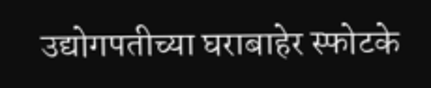उद्योगपतीच्या घराबाहेर स्फोटके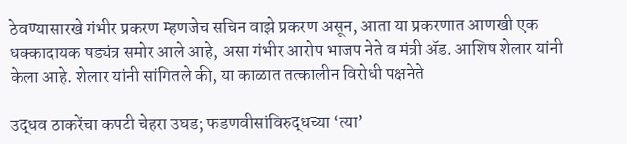ठेवण्यासारखे गंभीर प्रकरण म्हणजेच सचिन वाझे प्रकरण असून, आता या प्रकरणात आणखी एक धक्कादायक षड्यंत्र समोर आले आहे, असा गंभीर आरोप भाजप नेते व मंत्री ॲड. आशिष शेलार यांनी केला आहे. शेलार यांनी सांगितले की, या काळात तत्कालीन विरोधी पक्षनेते

उद्धव ठाकरेंचा कपटी चेहरा उघड; फडणवीसांविरुद्धच्या ‘त्या’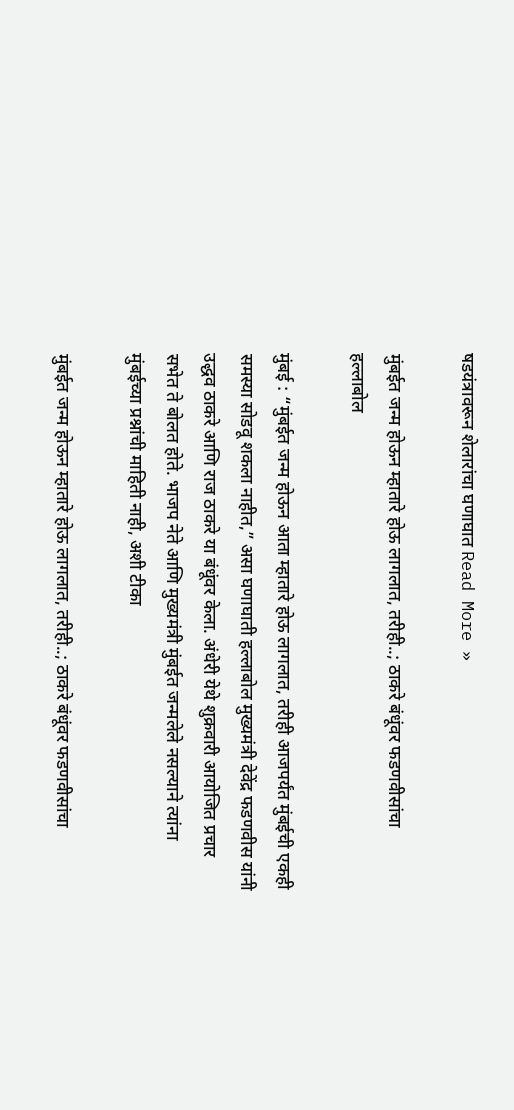षडयंत्रावरून शेलारांचा घणाघात Read More »

मुंबईत जन्म होऊन म्हातारे होऊ लागलात, तरीही..; ठाकरे बंधूंवर फडणवीसांचा हल्लाबोल

मुंबई : “मुंबईत जन्म होऊन आता म्हातारे होऊ लागलात, तरीही आजपर्यंत मुंबईची एकही समस्या सोडवू शकला नाहीत,” असा घणाघाती हल्लाबोल मुख्यमंत्री देवेंद्र फडणवीस यांनी उद्धव ठाकरे आणि राज ठाकरे या बंधूंवर केला. अंधेरी येथे शुक्रवारी आयोजित प्रचार सभेत ते बोलत होते. भाजप नेते आणि मुख्यमंत्री मुंबईत जन्मलेले नसल्याने त्यांना मुंबईच्या प्रश्नांची माहिती नाही, अशी टीका

मुंबईत जन्म होऊन म्हातारे होऊ लागलात, तरीही..; ठाकरे बंधूंवर फडणवीसांचा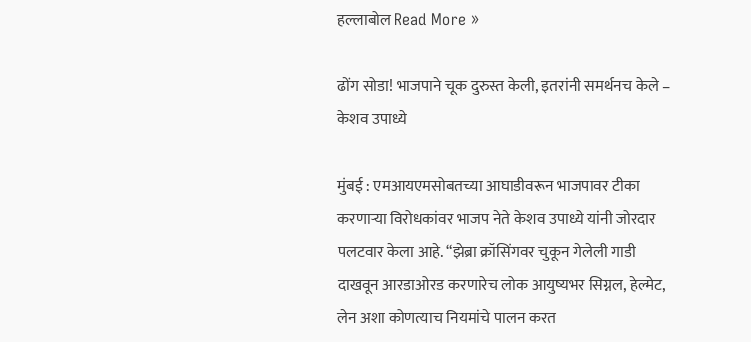हल्लाबोल Read More »

ढोंग सोडा! भाजपाने चूक दुरुस्त केली, इतरांनी समर्थनच केले – केशव उपाध्ये

मुंबई : एमआयएमसोबतच्या आघाडीवरून भाजपावर टीका करणाऱ्या विरोधकांवर भाजप नेते केशव उपाध्ये यांनी जोरदार पलटवार केला आहे. “झेब्रा क्रॉसिंगवर चुकून गेलेली गाडी दाखवून आरडाओरड करणारेच लोक आयुष्यभर सिग्नल, हेल्मेट, लेन अशा कोणत्याच नियमांचे पालन करत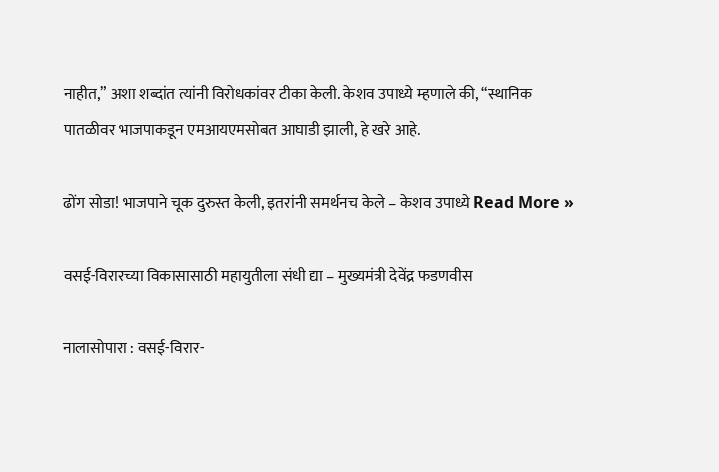नाहीत,” अशा शब्दांत त्यांनी विरोधकांवर टीका केली. केशव उपाध्ये म्हणाले की, “स्थानिक पातळीवर भाजपाकडून एमआयएमसोबत आघाडी झाली, हे खरे आहे.

ढोंग सोडा! भाजपाने चूक दुरुस्त केली, इतरांनी समर्थनच केले – केशव उपाध्ये Read More »

वसई-विरारच्या विकासासाठी महायुतीला संधी द्या – मुख्यमंत्री देवेंद्र फडणवीस

नालासोपारा : वसई-विरार-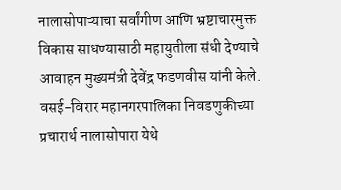नालासोपाऱ्याचा सर्वांगीण आणि भ्रष्टाचारमुक्त विकास साधण्यासाठी महायुतीला संधी देण्याचे आवाहन मुख्यमंत्री देवेंद्र फडणवीस यांनी केले. वसई-विरार महानगरपालिका निवडणुकीच्या प्रचारार्थ नालासोपारा येथे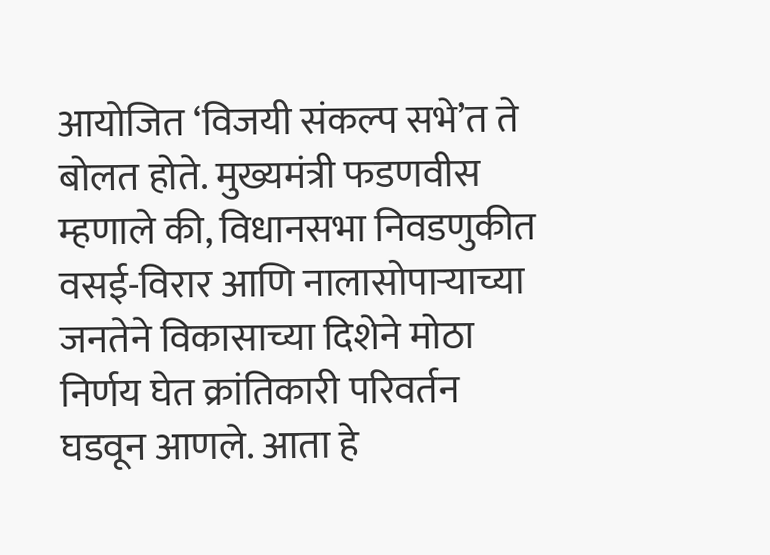आयोजित ‘विजयी संकल्प सभे’त ते बोलत होते. मुख्यमंत्री फडणवीस म्हणाले की, विधानसभा निवडणुकीत वसई-विरार आणि नालासोपाऱ्याच्या जनतेने विकासाच्या दिशेने मोठा निर्णय घेत क्रांतिकारी परिवर्तन घडवून आणले. आता हे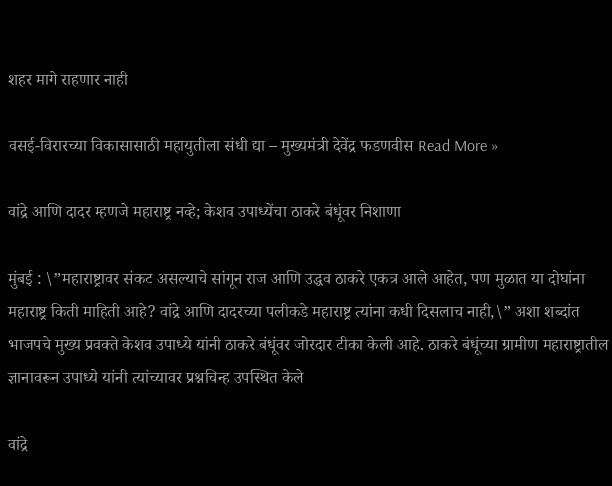शहर मागे राहणार नाही

वसई-विरारच्या विकासासाठी महायुतीला संधी द्या – मुख्यमंत्री देवेंद्र फडणवीस Read More »

वांद्रे आणि दादर म्हणजे महाराष्ट्र नव्हे; केशव उपाध्येंचा ठाकरे बंधूंवर निशाणा

मुंबई : \”महाराष्ट्रावर संकट असल्याचे सांगून राज आणि उद्धव ठाकरे एकत्र आले आहेत, पण मुळात या दोघांना महाराष्ट्र किती माहिती आहे? वांद्रे आणि दादरच्या पलीकडे महाराष्ट्र त्यांना कधी दिसलाच नाही,\” अशा शब्दांत भाजपचे मुख्य प्रवक्ते केशव उपाध्ये यांनी ठाकरे बंधूंवर जोरदार टीका केली आहे. ठाकरे बंधूंच्या ग्रामीण महाराष्ट्रातील ज्ञानावरून उपाध्ये यांनी त्यांच्यावर प्रश्नचिन्ह उपस्थित केले

वांद्रे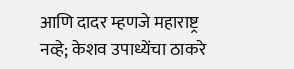आणि दादर म्हणजे महाराष्ट्र नव्हे; केशव उपाध्येंचा ठाकरे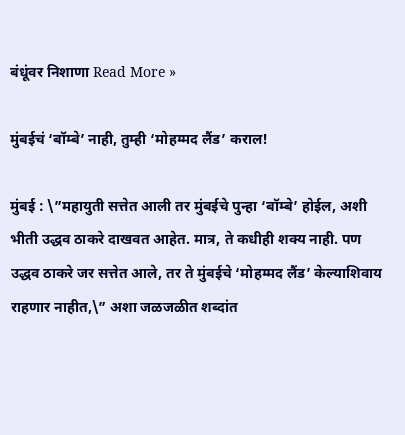बंधूंवर निशाणा Read More »

मुंबईचं ‘बॉम्बे’ नाही, तुम्ही ‘मोहम्मद लैंड’ कराल!

मुंबई : \”महायुती सत्तेत आली तर मुंबईचे पुन्हा ‘बॉम्बे’ होईल, अशी भीती उद्धव ठाकरे दाखवत आहेत. मात्र, ते कधीही शक्य नाही. पण उद्धव ठाकरे जर सत्तेत आले, तर ते मुंबईचे ‘मोहम्मद लैंड’ केल्याशिवाय राहणार नाहीत,\” अशा जळजळीत शब्दांत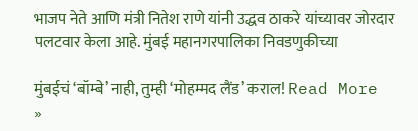भाजप नेते आणि मंत्री नितेश राणे यांनी उद्धव ठाकरे यांच्यावर जोरदार पलटवार केला आहे. मुंबई महानगरपालिका निवडणुकीच्या

मुंबईचं ‘बॉम्बे’ नाही, तुम्ही ‘मोहम्मद लैंड’ कराल! Read More »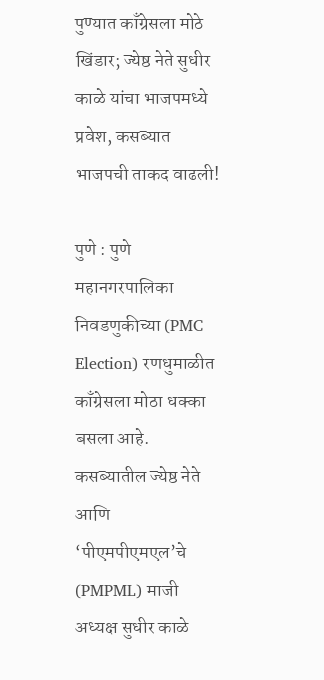पुण्यात काँग्रेसला मोठे खिंडार; ज्येष्ठ नेते सुधीर काळे यांचा भाजपमध्ये प्रवेश, कसब्यात भाजपची ताकद वाढली!

पुणे : पुणे महानगरपालिका निवडणुकीच्या (PMC Election) रणधुमाळीत काँग्रेसला मोठा धक्का बसला आहे. कसब्यातील ज्येष्ठ नेते आणि ‘पीएमपीएमएल’चे (PMPML) माजी अध्यक्ष सुधीर काळे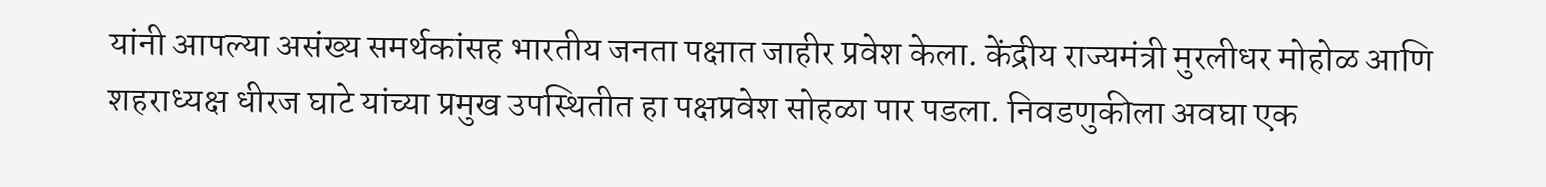यांनी आपल्या असंख्य समर्थकांसह भारतीय जनता पक्षात जाहीर प्रवेश केला. केंद्रीय राज्यमंत्री मुरलीधर मोहोळ आणि शहराध्यक्ष धीरज घाटे यांच्या प्रमुख उपस्थितीत हा पक्षप्रवेश सोहळा पार पडला. निवडणुकीला अवघा एक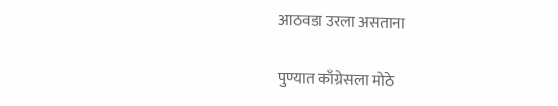आठवडा उरला असताना

पुण्यात काँग्रेसला मोठे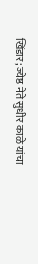खिंडार; ज्येष्ठ नेते सुधीर काळे यांचा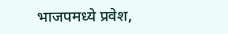भाजपमध्ये प्रवेश,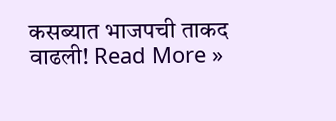कसब्यात भाजपची ताकद वाढली! Read More »